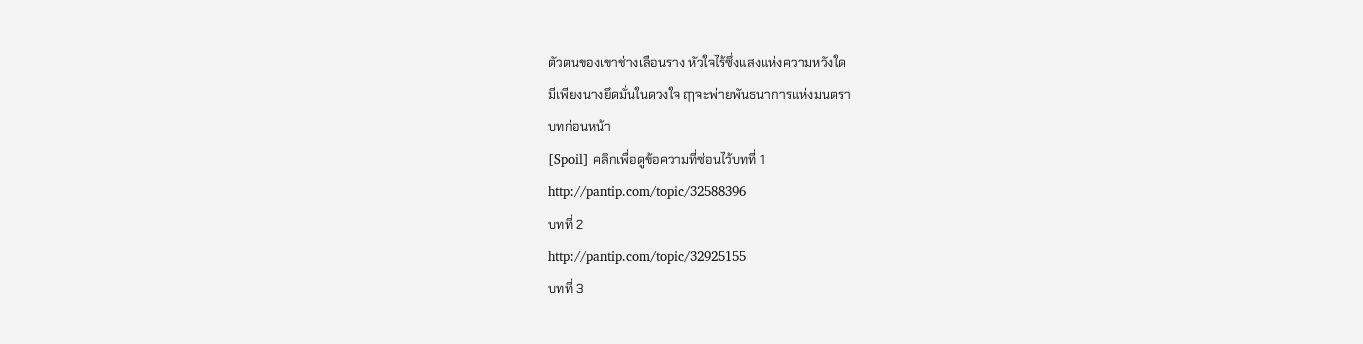ตัวตนของเขาช่างเลือนราง หัวใจไร้ซึ่งแสงแห่งความหวังใด
มีเพียงนางยึดมั่นในดวงใจ ฤๅจะพ่ายพันธนาการแห่งมนตรา
บทก่อนหน้า
[Spoil] คลิกเพื่อดูข้อความที่ซ่อนไว้บทที่ 1
http://pantip.com/topic/32588396
บทที่ 2
http://pantip.com/topic/32925155
บทที่ 3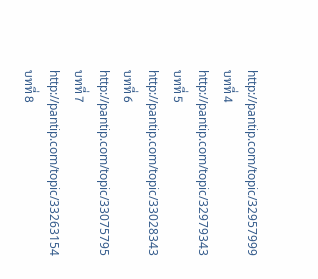http://pantip.com/topic/32957999
บทที่ 4
http://pantip.com/topic/32979343
บทที่ 5
http://pantip.com/topic/33028343
บทที่ 6
http://pantip.com/topic/33075795
บทที่ 7
http://pantip.com/topic/33263154
บทที่ 8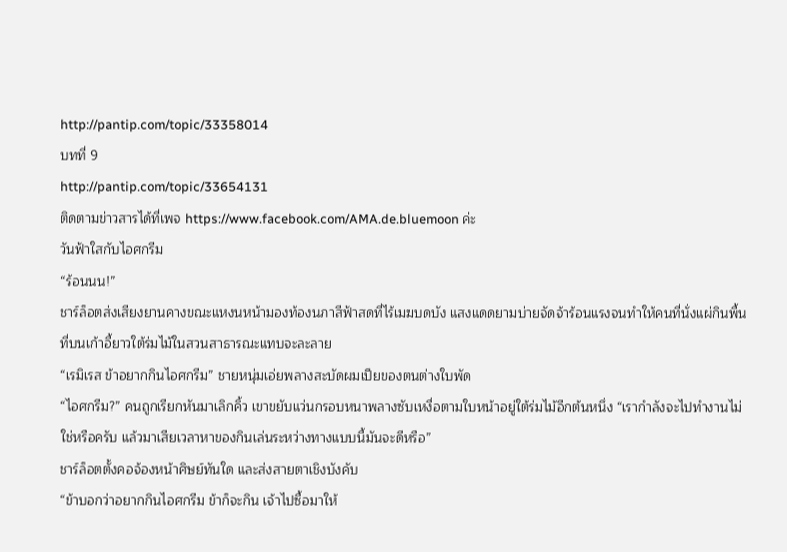http://pantip.com/topic/33358014
บทที่ 9
http://pantip.com/topic/33654131
ติดตามข่าวสารได้ที่เพจ https://www.facebook.com/AMA.de.bluemoon ค่ะ
วันฟ้าใสกับไอศกรีม
“ร้อนนน!”
ชาร์ล็อตส่งเสียงยานคางขณะแหงนหน้ามองท้องนภาสีฟ้าสดที่ไร้เมฆบดบัง แสงแดดยามบ่ายจัดจ้าร้อนแรงจนทำให้คนที่นั่งแผ่กินพื้นที่บนเก้าอี้ยาวใต้ร่มไม้ในสวนสาธารณะแทบจะละลาย
“เรมิเรส ข้าอยากกินไอศกรีม” ชายหนุ่มเอ่ยพลางสะบัดผมเปียของตนต่างใบพัด
“ไอศกรีม?” คนถูกเรียกหันมาเลิกคิ้ว เขาขยับแว่นกรอบหนาพลางซับเหงื่อตามใบหน้าอยู่ใต้ร่มไม้อีกต้นหนึ่ง “เรากำลังจะไปทำงานไม่ใช่หรือครับ แล้วมาเสียเวลาหาของกินเล่นระหว่างทางแบบนี้มันจะดีหรือ”
ชาร์ล็อตตั้งคอจ้องหน้าศิษย์ทันใด และส่งสายตาเชิงบังคับ
“ข้าบอกว่าอยากกินไอศกรีม ข้าก็จะกิน เจ้าไปซื้อมาให้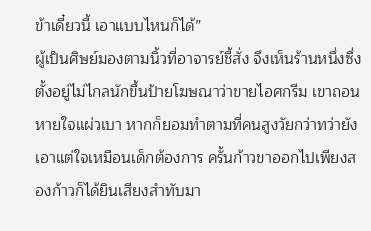ข้าเดี๋ยวนี้ เอาแบบไหนก็ได้”
ผู้เป็นศิษย์มองตามนิ้วที่อาจารย์ชี้สั่ง จึงเห็นร้านหนึ่งซึ่งตั้งอยู่ไม่ไกลนักขึ้นป้ายโฆษณาว่าขายไอศกรีม เขาถอนหายใจแผ่วเบา หากก็ยอมทำตามที่คนสูงวัยกว่าทว่ายังเอาแต่ใจเหมือนเด็กต้องการ ครั้นก้าวขาออกไปเพียงสองก้าวก็ได้ยินเสียงสำทับมา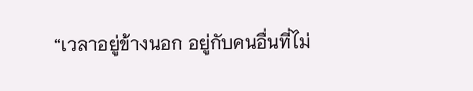“เวลาอยู่ข้างนอก อยู่กับคนอื่นที่ไม่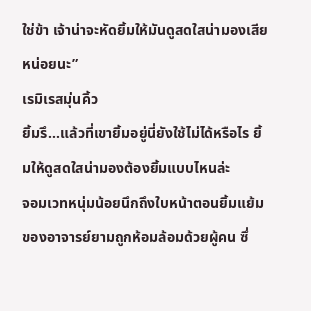ใช่ข้า เจ้าน่าจะหัดยิ้มให้มันดูสดใสน่ามองเสียหน่อยนะ”
เรมิเรสมุ่นคิ้ว
ยิ้มรึ...แล้วที่เขายิ้มอยู่นี่ยังใช้ไม่ได้หรือไร ยิ้มให้ดูสดใสน่ามองต้องยิ้มแบบไหนล่ะ
จอมเวทหนุ่มน้อยนึกถึงใบหน้าตอนยิ้มแย้มของอาจารย์ยามถูกห้อมล้อมด้วยผู้คน ซึ่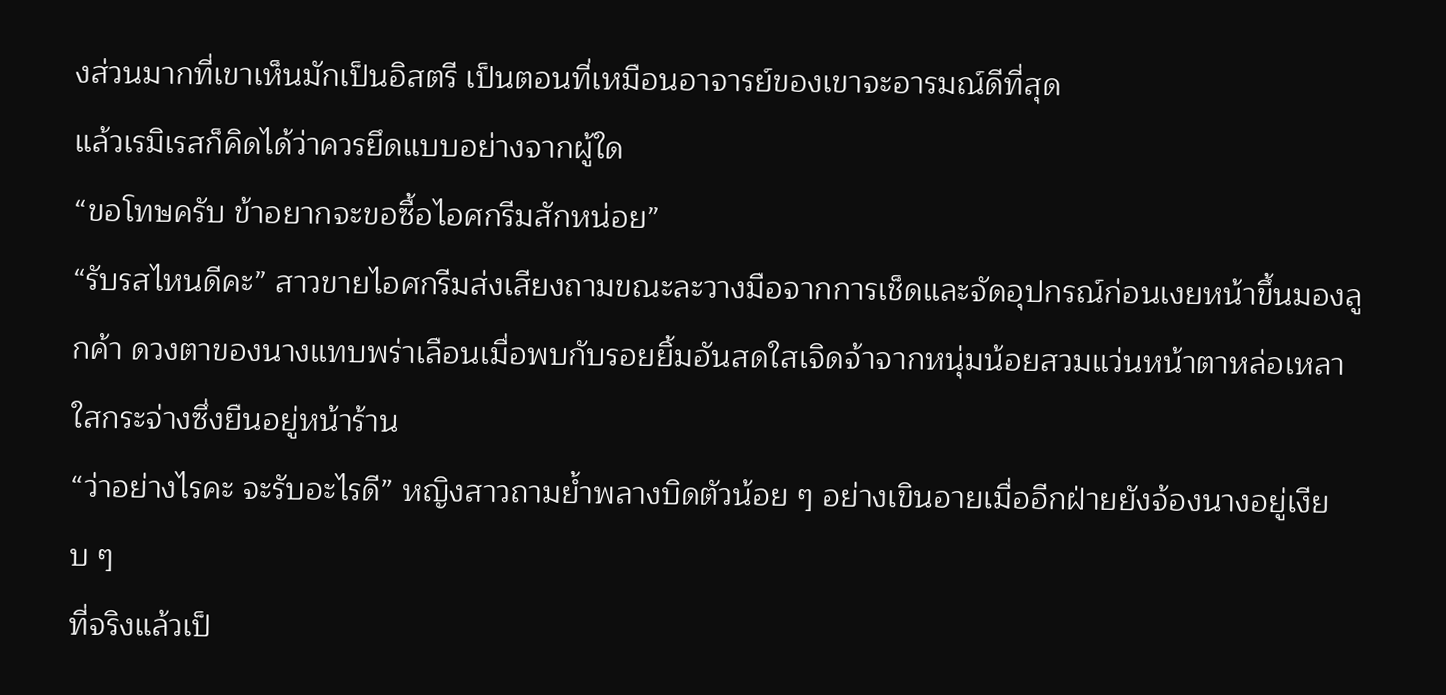งส่วนมากที่เขาเห็นมักเป็นอิสตรี เป็นตอนที่เหมือนอาจารย์ของเขาจะอารมณ์ดีที่สุด
แล้วเรมิเรสก็คิดได้ว่าควรยึดแบบอย่างจากผู้ใด
“ขอโทษครับ ข้าอยากจะขอซื้อไอศกรีมสักหน่อย”
“รับรสไหนดีคะ” สาวขายไอศกรีมส่งเสียงถามขณะละวางมือจากการเช็ดและจัดอุปกรณ์ก่อนเงยหน้าขึ้นมองลูกค้า ดวงตาของนางแทบพร่าเลือนเมื่อพบกับรอยยิ้มอันสดใสเจิดจ้าจากหนุ่มน้อยสวมแว่นหน้าตาหล่อเหลาใสกระจ่างซึ่งยืนอยู่หน้าร้าน
“ว่าอย่างไรคะ จะรับอะไรดี” หญิงสาวถามย้ำพลางบิดตัวน้อย ๆ อย่างเขินอายเมื่ออีกฝ่ายยังจ้องนางอยู่เงียบ ๆ
ที่จริงแล้วเป็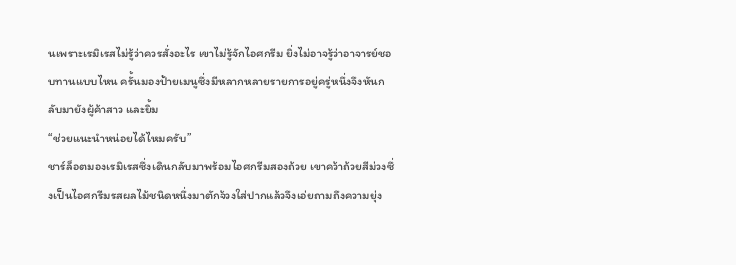นเพราะเรมิเรสไม่รู้ว่าควรสั่งอะไร เขาไม่รู้จักไอศกรีม ยิ่งไม่อาจรู้ว่าอาจารย์ชอบทานแบบไหน ครั้นมองป้ายเมนูซึ่งมีหลากหลายรายการอยู่ครู่หนึ่งจึงหันกลับมายังผู้ค้าสาว และยิ้ม
“ช่วยแนะนำหน่อยได้ไหมครับ”
ชาร์ล็อตมองเรมิเรสซึ่งเดินกลับมาพร้อมไอศกรีมสองถ้วย เขาคว้าถ้วยสีม่วงซึ่งเป็นไอศกรีมรสผลไม้ชนิดหนึ่งมาตักจ้วงใส่ปากแล้วจึงเอ่ยถามถึงความยุ่ง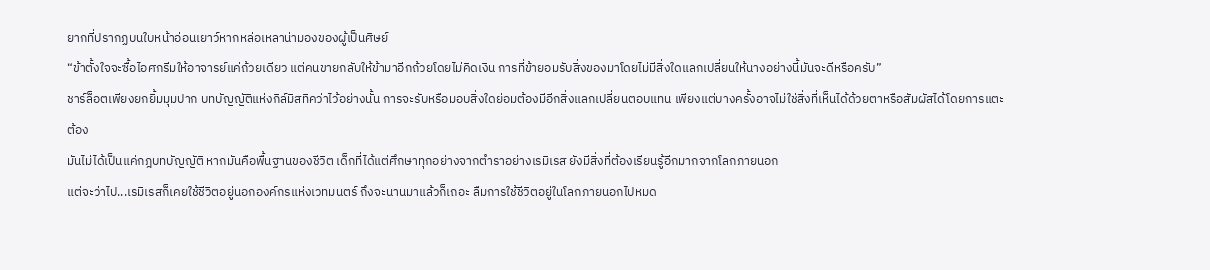ยากที่ปรากฏบนใบหน้าอ่อนเยาว์หากหล่อเหลาน่ามองของผู้เป็นศิษย์
“ข้าตั้งใจจะซื้อไอศกรีมให้อาจารย์แค่ถ้วยเดียว แต่คนขายกลับให้ข้ามาอีกถ้วยโดยไม่คิดเงิน การที่ข้ายอมรับสิ่งของมาโดยไม่มีสิ่งใดแลกเปลี่ยนให้นางอย่างนี้มันจะดีหรือครับ”
ชาร์ล็อตเพียงยกยิ้มมุมปาก บทบัญญัติแห่งกิล์มิสทิคว่าไว้อย่างนั้น การจะรับหรือมอบสิ่งใดย่อมต้องมีอีกสิ่งแลกเปลี่ยนตอบแทน เพียงแต่บางครั้งอาจไม่ใช่สิ่งที่เห็นได้ด้วยตาหรือสัมผัสได้โดยการแตะต้อง
มันไม่ได้เป็นแค่กฎบทบัญญัติ หากมันคือพื้นฐานของชีวิต เด็กที่ได้แต่ศึกษาทุกอย่างจากตำราอย่างเรมิเรส ยังมีสิ่งที่ต้องเรียนรู้อีกมากจากโลกภายนอก
แต่จะว่าไป...เรมิเรสก็เคยใช้ชีวิตอยู่นอกองค์กรแห่งเวทมนตร์ ถึงจะนานมาแล้วก็เถอะ ลืมการใช้ชีวิตอยู่ในโลกภายนอกไปหมด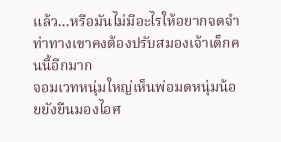แล้ว...หรือมันไม่มีอะไรให้อยากจดจำ
ท่าทางเขาคงต้องปรับสมองเจ้าเด็กคนนี้อีกมาก
จอมเวทหนุ่มใหญ่เห็นพ่อมดหนุ่มน้อยยังยืนมองไอศ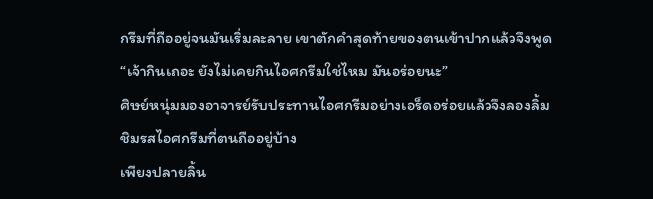กรีมที่ถืออยู่จนมันเริ่มละลาย เขาตักคำสุดท้ายของตนเข้าปากแล้วจึงพูด
“เจ้ากินเถอะ ยังไม่เคยกินไอศกรีมใช่ไหม มันอร่อยนะ”
ศิษย์หนุ่มมองอาจารย์รับประทานไอศกรีมอย่างเอร็ดอร่อยแล้วจึงลองลิ้มชิมรสไอศกรีมที่ตนถืออยู่บ้าง
เพียงปลายลิ้น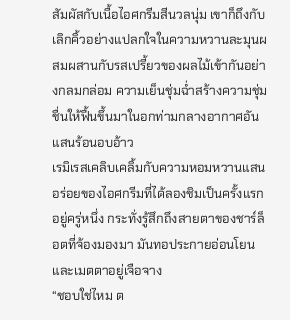สัมผัสกับเนื้อไอศกรีมสีนวลนุ่ม เขาก็ถึงกับเลิกคิ้วอย่างแปลกใจในความหวานละมุนผสมผสานกับรสเปรี้ยวของผลไม้เข้ากันอย่างกลมกล่อม ความเย็นชุ่มฉ่ำสร้างความชุ่มชื่นให้ฟื้นขึ้นมาในอกท่ามกลางอากาศอันแสนร้อนอบอ้าว
เรมิเรสเคลิบเคลิ้มกับความหอมหวานแสนอร่อยของไอศกรีมที่ได้ลองชิมเป็นครั้งแรกอยู่ครู่หนึ่ง กระทั่งรู้สึกถึงสายตาของชาร์ล็อตที่จ้องมองมา มันทอประกายอ่อนโยนและเมตตาอยู่เจือจาง
“ชอบใช่ไหม ต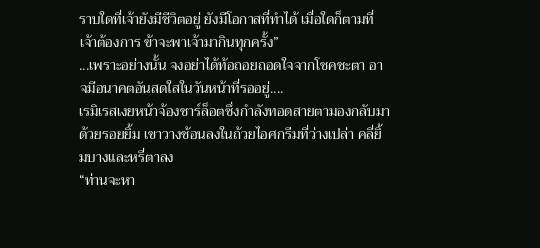ราบใดที่เจ้ายังมีชีวิตอยู่ ยังมีโอกาสที่ทำได้ เมื่อใดก็ตามที่เจ้าต้องการ ข้าจะพาเจ้ามากินทุกครั้ง”
...เพราะอย่างนั้น จงอย่าได้ท้อถอยถอดใจจากโชคชะตา อาจมีอนาคตอันสดใสในวันหน้าที่รออยู่....
เรมิเรสเงยหน้าจ้องชาร์ล็อตซึ่งกำลังทอดสายตามองกลับมาด้วยรอยยิ้ม เขาวางช้อนลงในถ้วยไอศกรีมที่ว่างเปล่า คลี่ยิ้มบางและหรี่ตาลง
“ท่านจะหา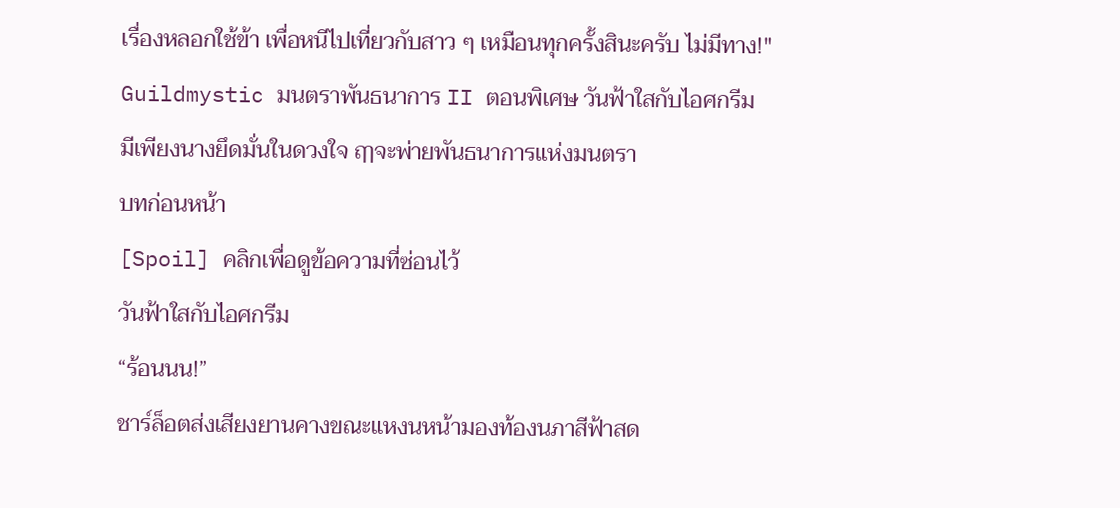เรื่องหลอกใช้ข้า เพื่อหนีไปเที่ยวกับสาว ๆ เหมือนทุกครั้งสินะครับ ไม่มีทาง!"
Guildmystic มนตราพันธนาการ II ตอนพิเศษ วันฟ้าใสกับไอศกรีม
มีเพียงนางยึดมั่นในดวงใจ ฤๅจะพ่ายพันธนาการแห่งมนตรา
บทก่อนหน้า
[Spoil] คลิกเพื่อดูข้อความที่ซ่อนไว้
วันฟ้าใสกับไอศกรีม
“ร้อนนน!”
ชาร์ล็อตส่งเสียงยานคางขณะแหงนหน้ามองท้องนภาสีฟ้าสด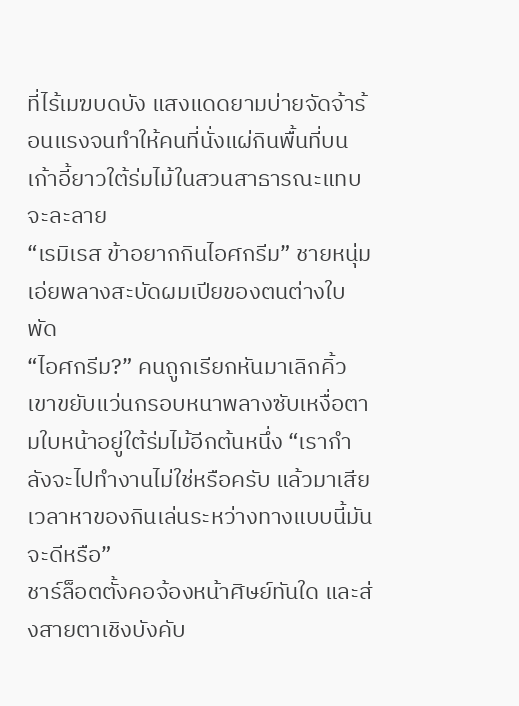ที่ไร้เมฆบดบัง แสงแดดยามบ่ายจัดจ้าร้อนแรงจนทำให้คนที่นั่งแผ่กินพื้นที่บนเก้าอี้ยาวใต้ร่มไม้ในสวนสาธารณะแทบจะละลาย
“เรมิเรส ข้าอยากกินไอศกรีม” ชายหนุ่มเอ่ยพลางสะบัดผมเปียของตนต่างใบพัด
“ไอศกรีม?” คนถูกเรียกหันมาเลิกคิ้ว เขาขยับแว่นกรอบหนาพลางซับเหงื่อตามใบหน้าอยู่ใต้ร่มไม้อีกต้นหนึ่ง “เรากำลังจะไปทำงานไม่ใช่หรือครับ แล้วมาเสียเวลาหาของกินเล่นระหว่างทางแบบนี้มันจะดีหรือ”
ชาร์ล็อตตั้งคอจ้องหน้าศิษย์ทันใด และส่งสายตาเชิงบังคับ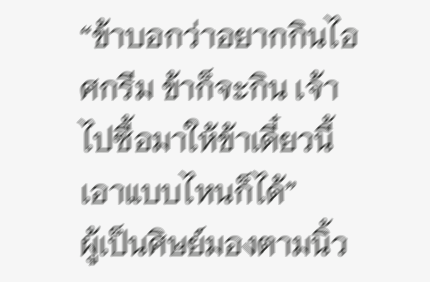“ข้าบอกว่าอยากกินไอศกรีม ข้าก็จะกิน เจ้าไปซื้อมาให้ข้าเดี๋ยวนี้ เอาแบบไหนก็ได้”
ผู้เป็นศิษย์มองตามนิ้ว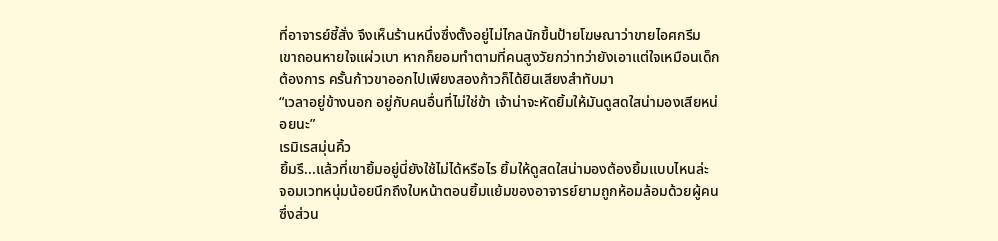ที่อาจารย์ชี้สั่ง จึงเห็นร้านหนึ่งซึ่งตั้งอยู่ไม่ไกลนักขึ้นป้ายโฆษณาว่าขายไอศกรีม เขาถอนหายใจแผ่วเบา หากก็ยอมทำตามที่คนสูงวัยกว่าทว่ายังเอาแต่ใจเหมือนเด็กต้องการ ครั้นก้าวขาออกไปเพียงสองก้าวก็ได้ยินเสียงสำทับมา
“เวลาอยู่ข้างนอก อยู่กับคนอื่นที่ไม่ใช่ข้า เจ้าน่าจะหัดยิ้มให้มันดูสดใสน่ามองเสียหน่อยนะ”
เรมิเรสมุ่นคิ้ว
ยิ้มรึ...แล้วที่เขายิ้มอยู่นี่ยังใช้ไม่ได้หรือไร ยิ้มให้ดูสดใสน่ามองต้องยิ้มแบบไหนล่ะ
จอมเวทหนุ่มน้อยนึกถึงใบหน้าตอนยิ้มแย้มของอาจารย์ยามถูกห้อมล้อมด้วยผู้คน ซึ่งส่วน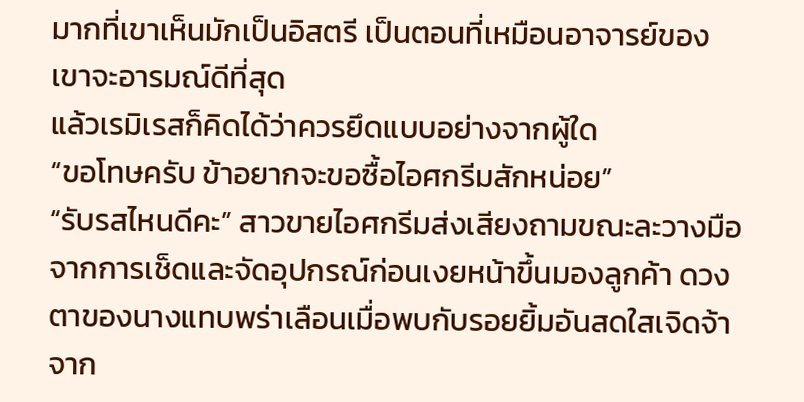มากที่เขาเห็นมักเป็นอิสตรี เป็นตอนที่เหมือนอาจารย์ของเขาจะอารมณ์ดีที่สุด
แล้วเรมิเรสก็คิดได้ว่าควรยึดแบบอย่างจากผู้ใด
“ขอโทษครับ ข้าอยากจะขอซื้อไอศกรีมสักหน่อย”
“รับรสไหนดีคะ” สาวขายไอศกรีมส่งเสียงถามขณะละวางมือจากการเช็ดและจัดอุปกรณ์ก่อนเงยหน้าขึ้นมองลูกค้า ดวงตาของนางแทบพร่าเลือนเมื่อพบกับรอยยิ้มอันสดใสเจิดจ้าจาก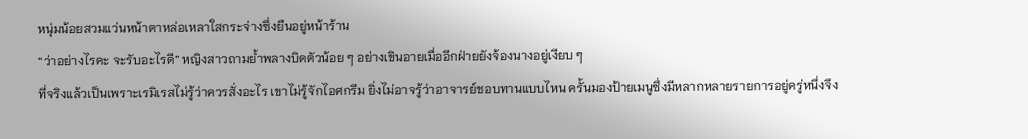หนุ่มน้อยสวมแว่นหน้าตาหล่อเหลาใสกระจ่างซึ่งยืนอยู่หน้าร้าน
“ว่าอย่างไรคะ จะรับอะไรดี” หญิงสาวถามย้ำพลางบิดตัวน้อย ๆ อย่างเขินอายเมื่ออีกฝ่ายยังจ้องนางอยู่เงียบ ๆ
ที่จริงแล้วเป็นเพราะเรมิเรสไม่รู้ว่าควรสั่งอะไร เขาไม่รู้จักไอศกรีม ยิ่งไม่อาจรู้ว่าอาจารย์ชอบทานแบบไหน ครั้นมองป้ายเมนูซึ่งมีหลากหลายรายการอยู่ครู่หนึ่งจึง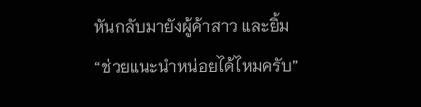หันกลับมายังผู้ค้าสาว และยิ้ม
“ช่วยแนะนำหน่อยได้ไหมครับ”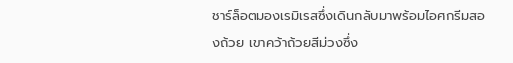ชาร์ล็อตมองเรมิเรสซึ่งเดินกลับมาพร้อมไอศกรีมสองถ้วย เขาคว้าถ้วยสีม่วงซึ่ง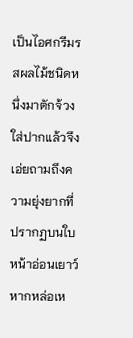เป็นไอศกรีมรสผลไม้ชนิดหนึ่งมาตักจ้วงใส่ปากแล้วจึงเอ่ยถามถึงความยุ่งยากที่ปรากฏบนใบหน้าอ่อนเยาว์หากหล่อเห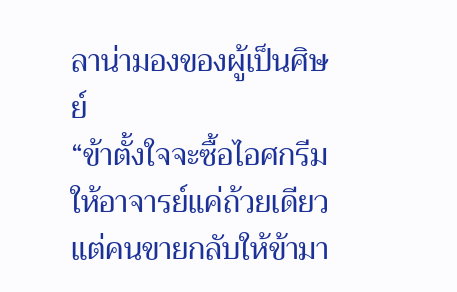ลาน่ามองของผู้เป็นศิษย์
“ข้าตั้งใจจะซื้อไอศกรีมให้อาจารย์แค่ถ้วยเดียว แต่คนขายกลับให้ข้ามา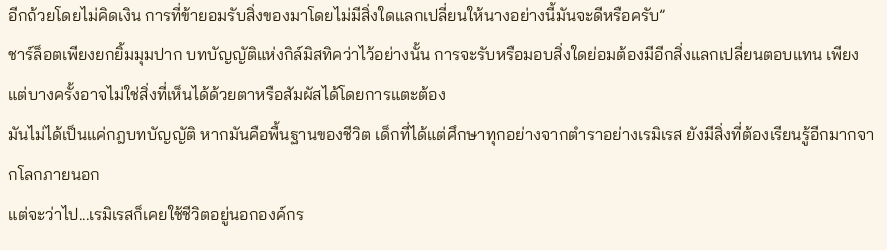อีกถ้วยโดยไม่คิดเงิน การที่ข้ายอมรับสิ่งของมาโดยไม่มีสิ่งใดแลกเปลี่ยนให้นางอย่างนี้มันจะดีหรือครับ”
ชาร์ล็อตเพียงยกยิ้มมุมปาก บทบัญญัติแห่งกิล์มิสทิคว่าไว้อย่างนั้น การจะรับหรือมอบสิ่งใดย่อมต้องมีอีกสิ่งแลกเปลี่ยนตอบแทน เพียงแต่บางครั้งอาจไม่ใช่สิ่งที่เห็นได้ด้วยตาหรือสัมผัสได้โดยการแตะต้อง
มันไม่ได้เป็นแค่กฎบทบัญญัติ หากมันคือพื้นฐานของชีวิต เด็กที่ได้แต่ศึกษาทุกอย่างจากตำราอย่างเรมิเรส ยังมีสิ่งที่ต้องเรียนรู้อีกมากจากโลกภายนอก
แต่จะว่าไป...เรมิเรสก็เคยใช้ชีวิตอยู่นอกองค์กร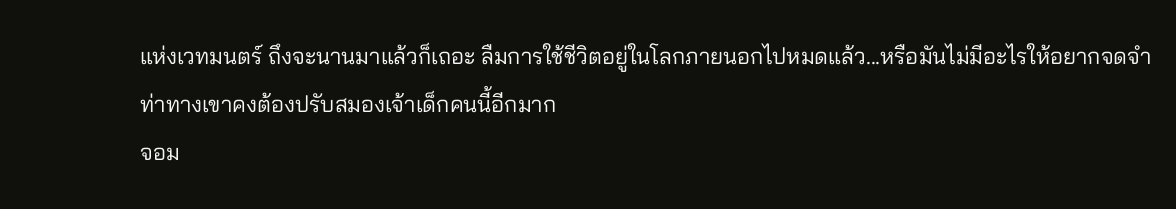แห่งเวทมนตร์ ถึงจะนานมาแล้วก็เถอะ ลืมการใช้ชีวิตอยู่ในโลกภายนอกไปหมดแล้ว...หรือมันไม่มีอะไรให้อยากจดจำ
ท่าทางเขาคงต้องปรับสมองเจ้าเด็กคนนี้อีกมาก
จอม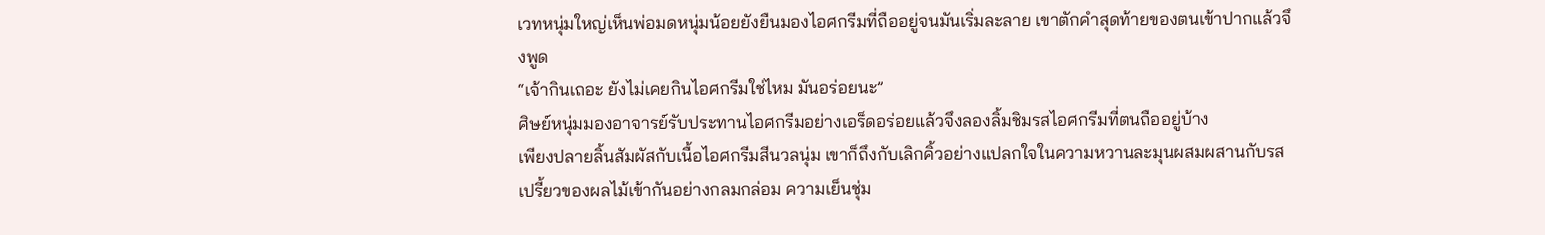เวทหนุ่มใหญ่เห็นพ่อมดหนุ่มน้อยยังยืนมองไอศกรีมที่ถืออยู่จนมันเริ่มละลาย เขาตักคำสุดท้ายของตนเข้าปากแล้วจึงพูด
“เจ้ากินเถอะ ยังไม่เคยกินไอศกรีมใช่ไหม มันอร่อยนะ”
ศิษย์หนุ่มมองอาจารย์รับประทานไอศกรีมอย่างเอร็ดอร่อยแล้วจึงลองลิ้มชิมรสไอศกรีมที่ตนถืออยู่บ้าง
เพียงปลายลิ้นสัมผัสกับเนื้อไอศกรีมสีนวลนุ่ม เขาก็ถึงกับเลิกคิ้วอย่างแปลกใจในความหวานละมุนผสมผสานกับรสเปรี้ยวของผลไม้เข้ากันอย่างกลมกล่อม ความเย็นชุ่ม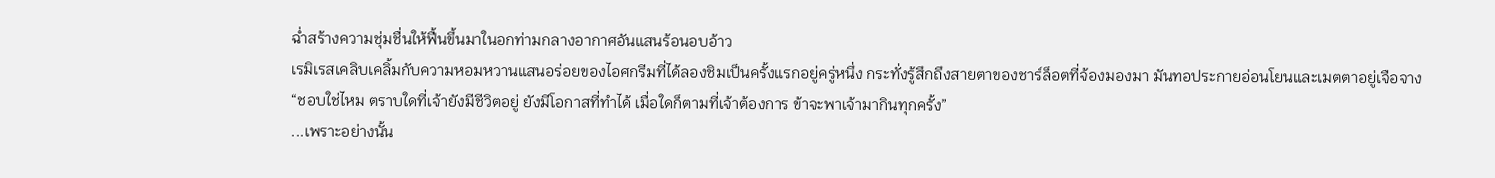ฉ่ำสร้างความชุ่มชื่นให้ฟื้นขึ้นมาในอกท่ามกลางอากาศอันแสนร้อนอบอ้าว
เรมิเรสเคลิบเคลิ้มกับความหอมหวานแสนอร่อยของไอศกรีมที่ได้ลองชิมเป็นครั้งแรกอยู่ครู่หนึ่ง กระทั่งรู้สึกถึงสายตาของชาร์ล็อตที่จ้องมองมา มันทอประกายอ่อนโยนและเมตตาอยู่เจือจาง
“ชอบใช่ไหม ตราบใดที่เจ้ายังมีชีวิตอยู่ ยังมีโอกาสที่ทำได้ เมื่อใดก็ตามที่เจ้าต้องการ ข้าจะพาเจ้ามากินทุกครั้ง”
...เพราะอย่างนั้น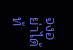จงอย่าได้ท้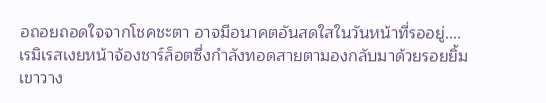อถอยถอดใจจากโชคชะตา อาจมีอนาคตอันสดใสในวันหน้าที่รออยู่....
เรมิเรสเงยหน้าจ้องชาร์ล็อตซึ่งกำลังทอดสายตามองกลับมาด้วยรอยยิ้ม เขาวาง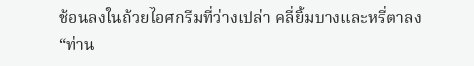ช้อนลงในถ้วยไอศกรีมที่ว่างเปล่า คลี่ยิ้มบางและหรี่ตาลง
“ท่าน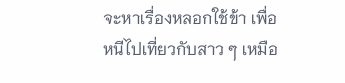จะหาเรื่องหลอกใช้ข้า เพื่อหนีไปเที่ยวกับสาว ๆ เหมือ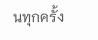นทุกครั้ง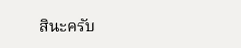สินะครับ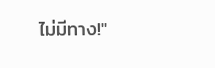ไม่มีทาง!"